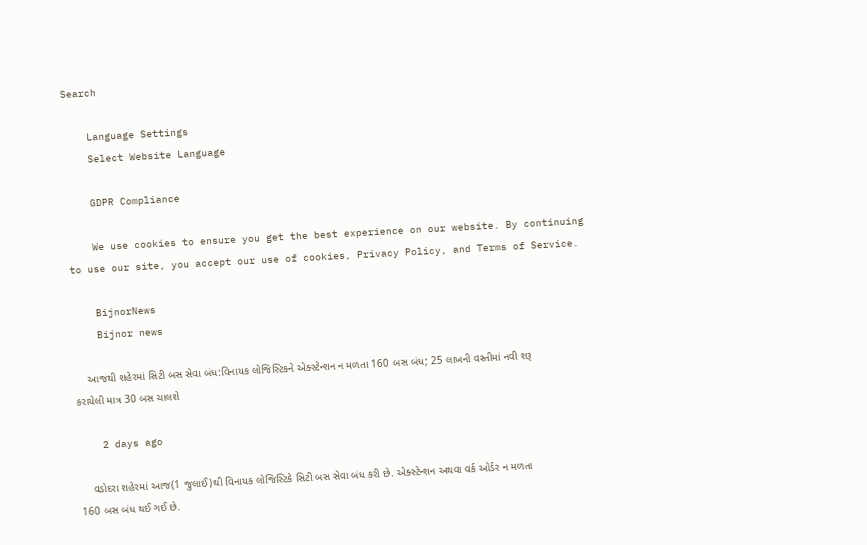Search

    Language Settings
    Select Website Language

    GDPR Compliance

    We use cookies to ensure you get the best experience on our website. By continuing to use our site, you accept our use of cookies, Privacy Policy, and Terms of Service.

    BijnorNews
    Bijnor news

    આજથી શહેરમાં સિટી બસ સેવા બંધ:વિનાયક લોજિસ્ટિકને એક્સ્ટેન્શન ન મળતા 160 બસ બંધ; 25 લાખની વસ્તીમાં નવી શરૂ કરાયેલી માત્ર 30 બસ ચાલશે

    2 days ago

    વડોદરા શહેરમાં આજ(1 જુલાઈ)થી વિનાયક લોજિસ્ટિકે સિટી બસ સેવા બંધ કરી છે. એક્સ્ટેન્શન અથવા વર્ક ઓર્ડર ન મળતા 160 બસ બંધ થઈ ગઈ છે.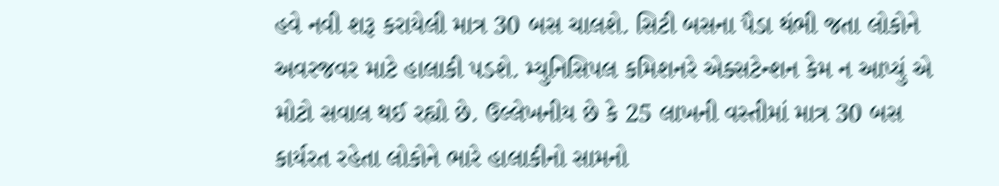હવે નવી શરૂ કરાયેલી માત્ર 30 બસ ચાલશે. સિટી બસના પૈડા થંભી જતા લોકોને અવરજવર માટે હાલાકી પડશે. મ્યુનિસિપલ કમિશનરે એક્સટેન્શન કેમ ન આપ્યું એ મોટો સવાલ થઈ રહ્યો છે. ઉલ્લેખનીય છે કે 25 લાખની વસ્તીમાં માત્ર 30 બસ કાર્યરત રહેતા લોકોને ભારે હાલાકીનો સામનો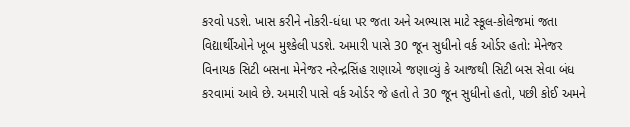કરવો પડશે. ખાસ કરીને નોકરી-ધંધા પર જતા અને અભ્યાસ માટે સ્કૂલ-કોલેજમાં જતા વિદ્યાર્થીઓને ખૂબ મુશ્કેલી પડશે. અમારી પાસે 30 જૂન સુધીનો વર્ક ઓર્ડર હતો: મેનેજર વિનાયક સિટી બસના મેનેજર નરેન્દ્રસિંહ રાણાએ જણાવ્યું કે આજથી સિટી બસ સેવા બંધ કરવામાં આવે છે. અમારી પાસે વર્ક ઓર્ડર જે હતો તે 30 જૂન સુધીનો હતો, પછી કોઈ અમને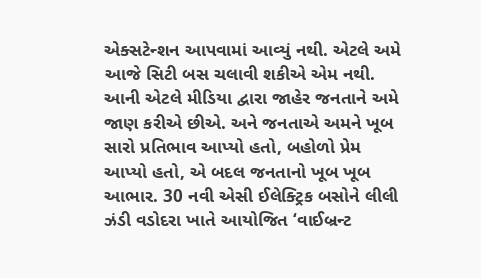એક્સટેન્શન આપવામાં આવ્યું નથી. એટલે અમે આજે સિટી બસ ચલાવી શકીએ એમ નથી. આની એટલે મીડિયા દ્વારા જાહેર જનતાને અમે જાણ કરીએ છીએ. અને જનતાએ અમને ખૂબ સારો પ્રતિભાવ આપ્યો હતો, બહોળો પ્રેમ આપ્યો હતો, એ બદલ જનતાનો ખૂબ ખૂબ આભાર. 30 નવી એસી ઈલેક્ટ્રિક બસોને લીલી ઝંડી વડોદરા ખાતે આયોજિત ‘વાઈબ્રન્ટ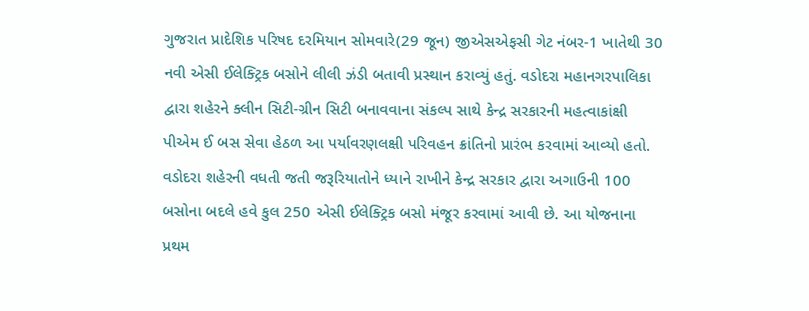ગુજરાત પ્રાદેશિક પરિષદ દરમિયાન સોમવારે(29 જૂન) જીએસએફસી ગેટ નંબર-1 ખાતેથી 30 નવી એસી ઈલેક્ટ્રિક બસોને લીલી ઝંડી બતાવી પ્રસ્થાન કરાવ્યું હતું. વડોદરા મહાનગરપાલિકા દ્વારા શહેરને ક્લીન સિટી-ગ્રીન સિટી બનાવવાના સંકલ્પ સાથે કેન્દ્ર સરકારની મહત્વાકાંક્ષી પીએમ ઈ બસ સેવા હેઠળ આ પર્યાવરણલક્ષી પરિવહન ક્રાંતિનો પ્રારંભ કરવામાં આવ્યો હતો. વડોદરા શહેરની વધતી જતી જરૂરિયાતોને ધ્યાને રાખીને કેન્દ્ર સરકાર દ્વારા અગાઉની 100 બસોના બદલે હવે કુલ 250 એસી ઈલેક્ટ્રિક બસો મંજૂર કરવામાં આવી છે. આ યોજનાના પ્રથમ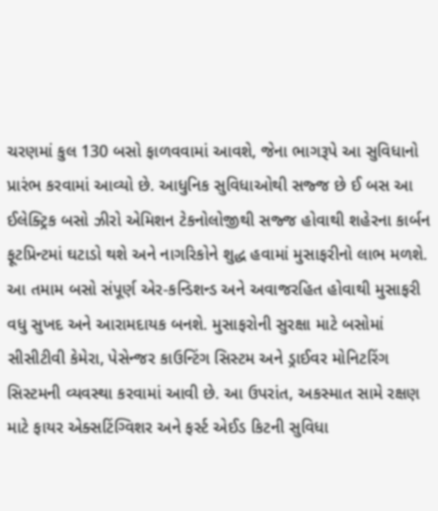ચરણમાં કુલ 130 બસો ફાળવવામાં આવશે, જેના ભાગરૂપે આ સુવિધાનો પ્રારંભ કરવામાં આવ્યો છે. આધુનિક સુવિધાઓથી સજ્જ છે ઈ બસ આ ઈલેક્ટ્રિક બસો ઝીરો એમિશન ટેકનોલોજીથી સજ્જ હોવાથી શહેરના કાર્બન ફૂટપ્રિન્ટમાં ઘટાડો થશે અને નાગરિકોને શુદ્ધ હવામાં મુસાફરીનો લાભ મળશે. આ તમામ બસો સંપૂર્ણ એર-કન્ડિશન્ડ અને અવાજરહિત હોવાથી મુસાફરી વધુ સુખદ અને આરામદાયક બનશે. મુસાફરોની સુરક્ષા માટે બસોમાં સીસીટીવી કેમેરા, પેસેન્જર કાઉન્ટિંગ સિસ્ટમ અને ડ્રાઈવર મોનિટરિંગ સિસ્ટમની વ્યવસ્થા કરવામાં આવી છે. આ ઉપરાંત, અકસ્માત સામે રક્ષણ માટે ફાયર એક્સટિંગ્વિશર અને ફર્સ્ટ એઈડ કિટની સુવિધા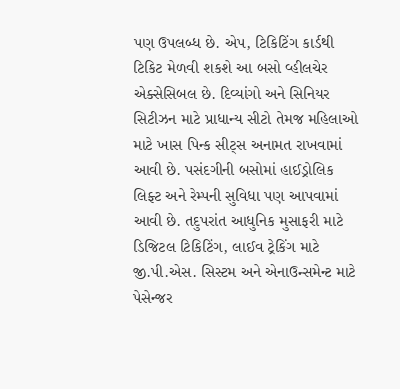પણ ઉપલબ્ધ છે. એપ, ટિકિટિંગ કાર્ડથી ટિકિટ મેળવી શકશે આ બસો વ્હીલચેર એક્સેસિબલ છે. દિવ્યાંગો અને સિનિયર સિટીઝન માટે પ્રાધાન્ય સીટો તેમજ મહિલાઓ માટે ખાસ પિન્ક સીટ્સ અનામત રાખવામાં આવી છે. પસંદગીની બસોમાં હાઈડ્રોલિક લિફ્ટ અને રેમ્પની સુવિધા પણ આપવામાં આવી છે. તદુપરાંત આધુનિક મુસાફરી માટે ડિજિટલ ટિકિટિંગ, લાઈવ ટ્રેકિંગ માટે જી.પી.એસ. સિસ્ટમ અને એનાઉન્સમેન્ટ માટે પેસેન્જર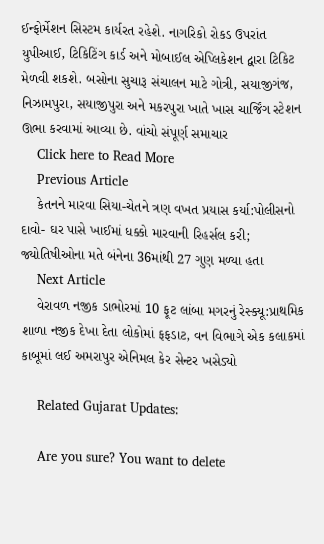ઈન્ફોર્મેશન સિસ્ટમ કાર્યરત રહેશે. નાગરિકો રોકડ ઉપરાંત યુપીઆઈ, ટિકિટિંગ કાર્ડ અને મોબાઈલ એપ્લિકેશન દ્વારા ટિકિટ મેળવી શકશે. બસોના સુચારૂ સંચાલન માટે ગોત્રી, સયાજીગંજ, નિઝામપુરા, સયાજીપુરા અને મકરપુરા ખાતે ખાસ ચાર્જિંગ સ્ટેશન ઊભા કરવામાં આવ્યા છે. વાંચો સંપૂર્ણ સમાચાર
    Click here to Read More
    Previous Article
    કેતનને મારવા સિયા-ચેતને ત્રણ વખત પ્રયાસ કર્યા:પોલીસનો દાવો- ઘર પાસે ખાઈમાં ધક્કો મારવાની રિહર્સલ કરી; જ્યોતિષીઓના મતે બંનેના 36માંથી 27 ગુણ મળ્યા હતા
    Next Article
    વેરાવળ નજીક ડાભોરમાં 10 ફૂટ લાંબા મગરનું રેસ્ક્યૂ:પ્રાથમિક શાળા નજીક દેખા દેતા લોકોમાં ફફડાટ, વન વિભાગે એક કલાકમાં કાબૂમાં લઈ અમરાપુર એનિમલ કેર સેન્ટર ખસેડ્યો

    Related Gujarat Updates:

    Are you sure? You want to delete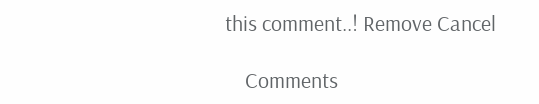this comment..! Remove Cancel

    Comments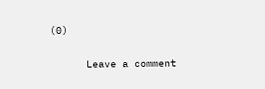(0)

      Leave a comment